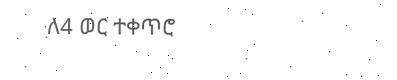ለ4 ወር ተቀጥሮ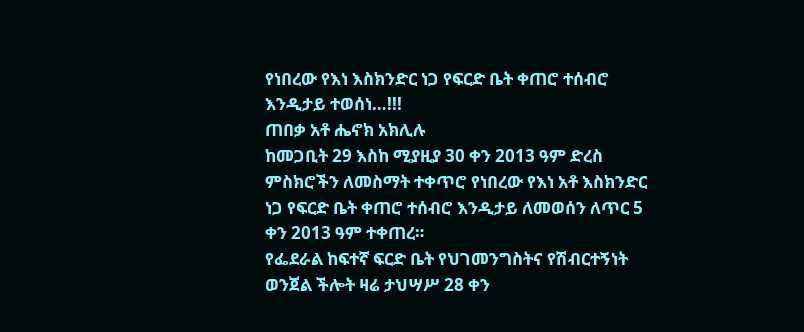የነበረው የእነ እስክንድር ነጋ የፍርድ ቤት ቀጠሮ ተሰብሮ እንዲታይ ተወሰነ…!!!
ጠበቃ አቶ ሔኖክ አክሊሉ
ከመጋቢት 29 እስከ ሚያዚያ 30 ቀን 2013 ዓም ድረስ ምስክሮችን ለመስማት ተቀጥሮ የነበረው የእነ አቶ እስክንድር ነጋ የፍርድ ቤት ቀጠሮ ተሰብሮ እንዲታይ ለመወሰን ለጥር 5 ቀን 2013 ዓም ተቀጠረ።
የፌደራል ከፍተኛ ፍርድ ቤት የህገመንግስትና የሽብርተኝነት ወንጀል ችሎት ዛሬ ታህሣሥ 28 ቀን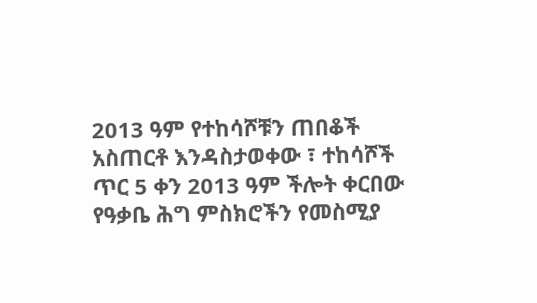2013 ዓም የተከሳሾቹን ጠበቆች አስጠርቶ እንዳስታወቀው ፣ ተከሳሾች ጥር 5 ቀን 2013 ዓም ችሎት ቀርበው የዓቃቤ ሕግ ምስክሮችን የመስሚያ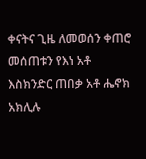ቀናትና ጊዜ ለመወሰን ቀጠሮ መሰጠቱን የእነ አቶ እስክንድር ጠበቃ አቶ ሔኖክ አክሊሉ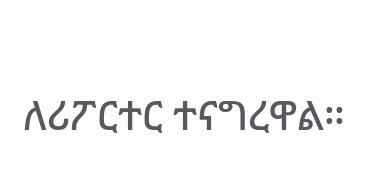ለሪፖርተር ተናግረዋል።